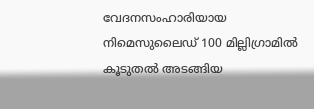വേദനസംഹാരിയായ നിമെസുലൈഡ് 100 മില്ലിഗ്രാമിൽ കൂടുതൽ അടങ്ങിയ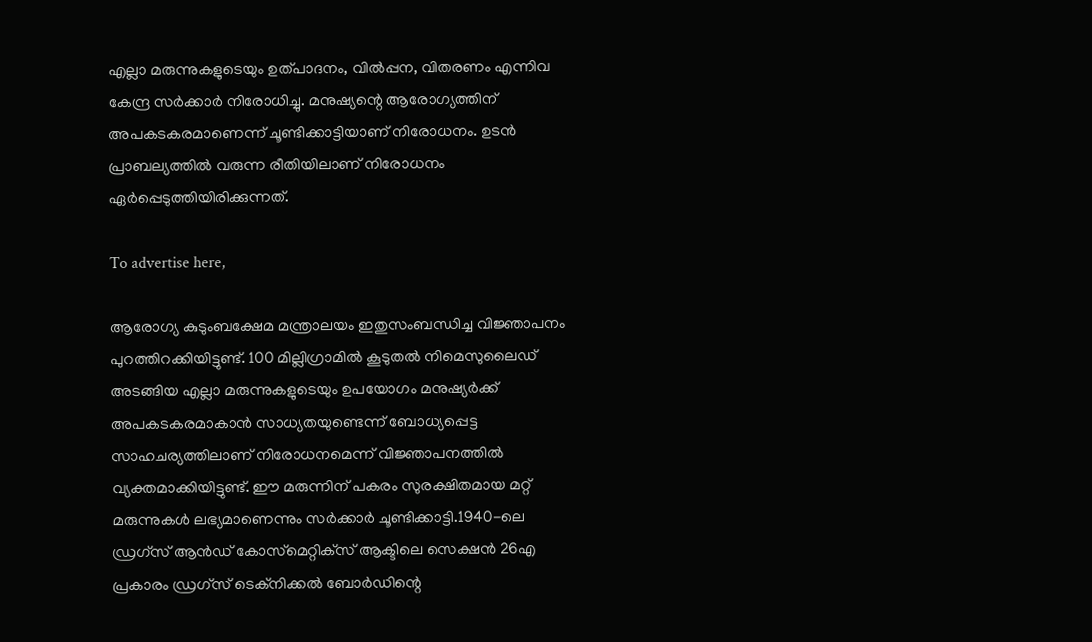എല്ലാ മരുന്നുകളുടെയും ഉത്പാദനം, വിൽപ്പന, വിതരണം എന്നിവ കേന്ദ്ര സർക്കാർ നിരോധിച്ചു. മനുഷ്യന്റെ ആരോഗ്യത്തിന് അപകടകരമാണെന്ന് ചൂണ്ടിക്കാട്ടിയാണ് നിരോധനം. ഉടൻ പ്രാബല്യത്തിൽ വരുന്ന രീതിയിലാണ് നിരോധനം ഏർപ്പെടുത്തിയിരിക്കുന്നത്.

To advertise here,

ആരോഗ്യ കുടുംബക്ഷേമ മന്ത്രാലയം ഇതുസംബന്ധിച്ച വിജ്ഞാപനം പുറത്തിറക്കിയിട്ടുണ്ട്. 100 മില്ലിഗ്രാമിൽ കൂടുതൽ നിമെസുലൈഡ് അടങ്ങിയ എല്ലാ മരുന്നുകളുടെയും ഉപയോഗം മനുഷ്യർക്ക് അപകടകരമാകാൻ സാധ്യതയുണ്ടെന്ന് ബോധ്യപ്പെട്ട സാഹചര്യത്തിലാണ് നിരോധനമെന്ന് വിജ്ഞാപനത്തിൽ വ്യക്തമാക്കിയിട്ടുണ്ട്. ഈ മരുന്നിന് പകരം സുരക്ഷിതമായ മറ്റ് മരുന്നുകൾ ലഭ്യമാണെന്നും സർക്കാർ ചൂണ്ടിക്കാട്ടി.1940-ലെ ഡ്രഗ്‌സ് ആൻഡ് കോസ്‌മെറ്റിക്‌സ് ആക്ടിലെ സെക്ഷൻ 26എ പ്രകാരം ഡ്രഗ്‌സ് ടെക്‌നിക്കൽ ബോർഡിന്റെ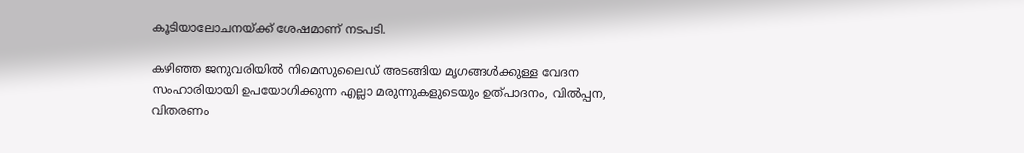കൂടിയാലോചനയ്ക്ക് ശേഷമാണ് നടപടി.

കഴിഞ്ഞ ജനുവരിയിൽ നിമെസുലൈഡ് അടങ്ങിയ മൃഗങ്ങൾക്കുള്ള വേദന സംഹാരിയായി ഉപയോഗിക്കുന്ന എല്ലാ മരുന്നുകളുടെയും ഉത്പാദനം, വിൽപ്പന, വിതരണം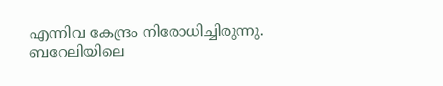എന്നിവ കേന്ദ്രം നിരോധിച്ചിരുന്നു. ബറേലിയിലെ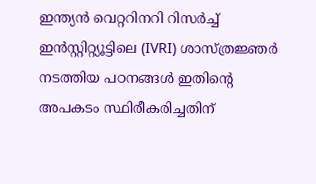ഇന്ത്യൻ വെറ്ററിനറി റിസർച്ച് ഇൻസ്റ്റിറ്റ്യൂട്ടിലെ (IVRI) ശാസ്ത്രജ്ഞർ നടത്തിയ പഠനങ്ങൾ ഇതിന്റെ അപകടം സ്ഥിരീകരിച്ചതിന്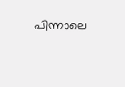പിന്നാലെ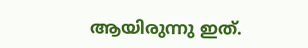ആയിരുന്നു ഇത്.